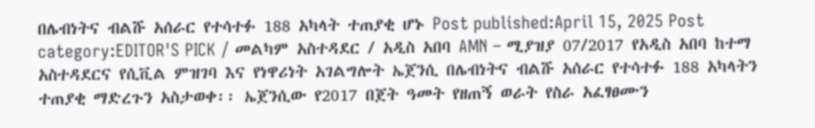በሌብነትና ብልሹ አሰራር የተሳተፉ 188 አካላት ተጠያቂ ሆኑ Post published:April 15, 2025 Post category:EDITOR'S PICK / መልካም አስተዳደር / አዲስ አበባ AMN – ሚያዝያ 07/2017 የአዲስ አበባ ከተማ አስተዳደርና የሲቪል ምዝገባ እና የነዋሪነት አገልግሎት ኤጀንሲ በሌብነትና ብልሹ አሰራር የተሳተፉ 188 አካላትን ተጠያቂ ማድረጉን አስታወቀ፡፡ ኤጀንሲው የ2017 በጀት ዓመት የዘጠኝ ወራት የስራ አፈፃፀሙን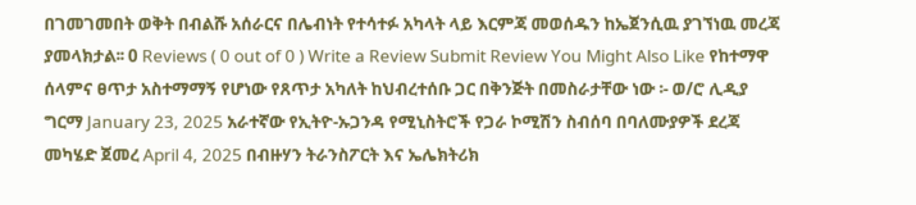በገመገመበት ወቅት በብልሹ አሰራርና በሌብነት የተሳተፉ አካላት ላይ እርምጃ መወሰዱን ከኤጀንሲዉ ያገኘነዉ መረጃ ያመላክታል፡፡ 0 Reviews ( 0 out of 0 ) Write a Review Submit Review You Might Also Like የከተማዋ ሰላምና ፀጥታ አስተማማኝ የሆነው የጸጥታ አካለት ከህብረተሰቡ ጋር በቅንጅት በመስራታቸው ነው ፡- ወ/ሮ ሊዲያ ግርማ January 23, 2025 አራተኛው የኢትዮ-ኡጋንዳ የሚኒስትሮች የጋራ ኮሚሽን ስብሰባ በባለሙያዎች ደረጃ መካሄድ ጀመረ April 4, 2025 በብዙሃን ትራንስፖርት እና ኤሌክትሪክ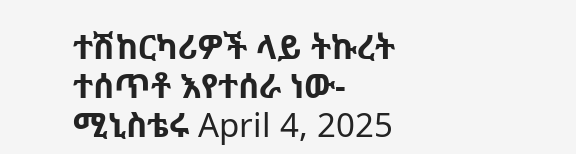ተሽከርካሪዎች ላይ ትኩረት ተሰጥቶ እየተሰራ ነው- ሚኒስቴሩ April 4, 2025